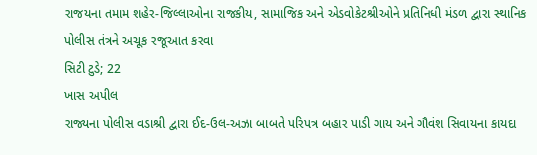રાજયના તમામ શહેર-જિલ્લાઓના રાજકીય, સામાજિક અને એડવોકેટશ્રીઓને પ્રતિનિધી મંડળ દ્વારા સ્થાનિક પોલીસ તંત્રને અચૂક રજૂઆત કરવા
સિટી ટુડે; 22
ખાસ અપીલ
રાજ્યના પોલીસ વડાશ્રી દ્વારા ઈદ-ઉલ-અઝા બાબતે પરિપત્ર બહાર પાડી ગાય અને ગૌવંશ સિવાયના કાયદા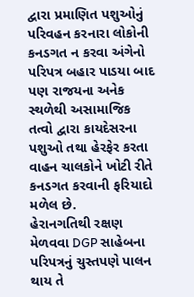દ્વારા પ્રમાણિત પશુઓનું પરિવહન કરનારા લોકોની કનડગત ન કરવા અંગેનો પરિપત્ર બહાર પાડયા બાદ પણ રાજયના અનેક સ્થળેથી અસામાજિક તત્વો દ્વારા કાયદેસરના પશુઓ તથા હેરફેર કરતા વાહન ચાલકોને ખોટી રીતે કનડગત કરવાની ફરિયાદો મળેલ છે.
હેરાનગતિથી રક્ષણ મેળવવા DGP સાહેબના પરિપત્રનું ચુસ્તપણે પાલન થાય તે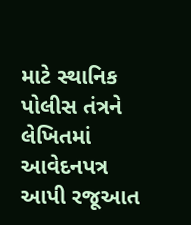માટે સ્થાનિક પોલીસ તંત્રને લેખિતમાં આવેદનપત્ર આપી રજૂઆત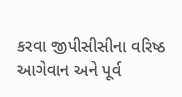કરવા જીપીસીસીના વરિષ્ઠ આગેવાન અને પૂર્વ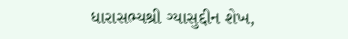ધારાસભ્યશ્રી ગ્યાસુદ્દીન શેખ,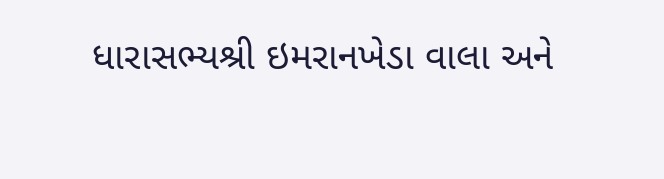ધારાસભ્યશ્રી ઇમરાનખેડા વાલા અને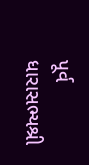પૂર્વ ધારાસભ્યશ્રી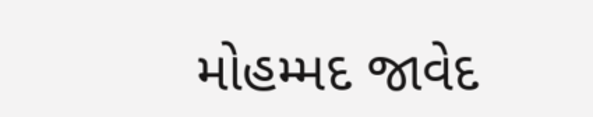મોહમ્મદ જાવેદ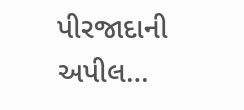પીરજાદાની અપીલ…